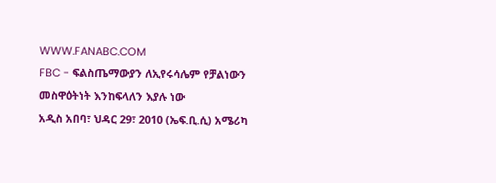WWW.FANABC.COM
FBC - ፍልስጤማውያን ለኢየሩሳሌም የቻልነውን መስዋዕትነት እንከፍላለን እያሉ ነው
አዲስ አበባ፣ ህዳር 29፣ 2010 (ኤፍ.ቢ.ሲ) አሜሪካ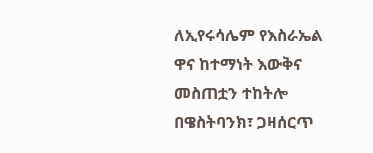ለኢየሩሳሌም የእስራኤል ዋና ከተማነት እውቅና መስጠቷን ተከትሎ በዌስትባንክ፣ ጋዛሰርጥ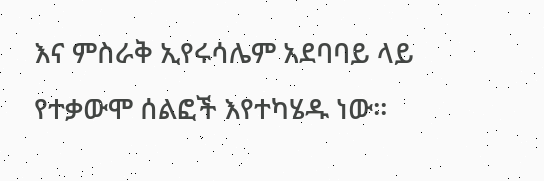እና ምስራቅ ኢየሩሳሌም አደባባይ ላይ የተቃውሞ ሰልፎች እየተካሄዱ ነው።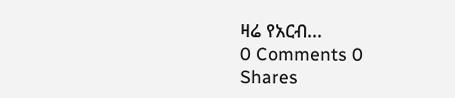ዛሬ የአርብ...
0 Comments 0 Shares